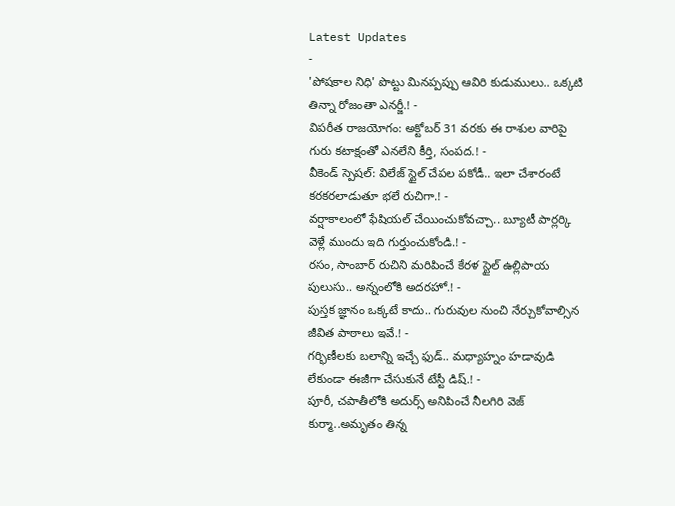Latest Updates
-
'పోషకాల నిధి' పొట్టు మినప్పప్పు ఆవిరి కుడుములు.. ఒక్కటి తిన్నా రోజంతా ఎనర్జీ.! -
విపరీత రాజయోగం: అక్టోబర్ 31 వరకు ఈ రాశుల వారిపై గురు కటాక్షంతో ఎనలేని కీర్తి, సంపద.! -
వీకెండ్ స్పెషల్: విలేజ్ స్టైల్ చేపల పకోడీ.. ఇలా చేశారంటే కరకరలాడుతూ భలే రుచిగా.! -
వర్షాకాలంలో ఫేషియల్ చేయించుకోవచ్చా.. బ్యూటీ పార్లర్కి వెళ్లే ముందు ఇది గుర్తుంచుకోండి.! -
రసం, సాంబార్ రుచిని మరిపించే కేరళ స్టైల్ ఉల్లిపాయ పులుసు.. అన్నంలోకి అదరహో.! -
పుస్తక జ్ఞానం ఒక్కటే కాదు.. గురువుల నుంచి నేర్చుకోవాల్సిన జీవిత పాఠాలు ఇవే.! -
గర్భిణీలకు బలాన్ని ఇచ్చే ఫుడ్.. మధ్యాహ్నం హడావుడి లేకుండా ఈజీగా చేసుకునే టేస్టీ డిష్.! -
పూరీ, చపాతీలోకి అదుర్స్ అనిపించే నీలగిరి వెజ్ కుర్మా..అమృతం తిన్న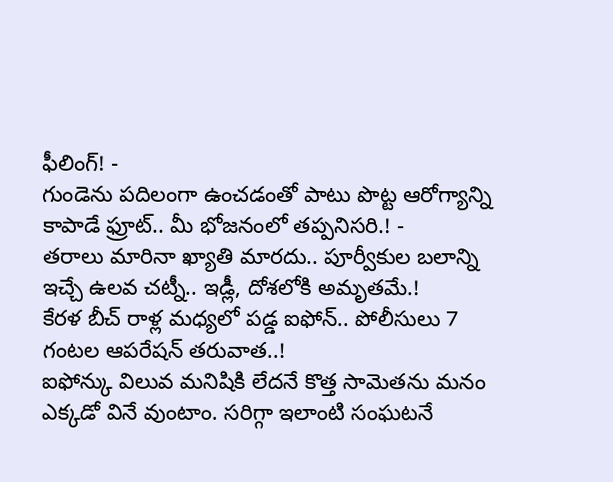ఫీలింగ్! -
గుండెను పదిలంగా ఉంచడంతో పాటు పొట్ట ఆరోగ్యాన్ని కాపాడే ఫ్రూట్.. మీ భోజనంలో తప్పనిసరి.! -
తరాలు మారినా ఖ్యాతి మారదు.. పూర్వీకుల బలాన్ని ఇచ్చే ఉలవ చట్నీ.. ఇడ్లీ, దోశలోకి అమృతమే.!
కేరళ బీచ్ రాళ్ల మధ్యలో పడ్డ ఐఫోన్.. పోలీసులు 7 గంటల ఆపరేషన్ తరువాత..!
ఐఫోన్కు విలువ మనిషికి లేదనే కొత్త సామెతను మనం ఎక్కడో వినే వుంటాం. సరిగ్గా ఇలాంటి సంఘటనే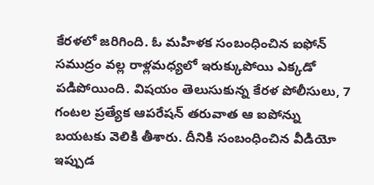కేరళలో జరిగింది. ఓ మహిళక సంబంధించిన ఐఫోన్ సముద్రం వల్ల రాళ్లమధ్యలో ఇరుక్కుపోయి ఎక్కడో పడిపోయింది. విషయం తెలుసుకున్న కేరళ పోలీసులు, 7 గంటల ప్రత్యేక ఆపరేషన్ తరువాత ఆ ఐపోన్ను బయటకు వెలికి తీశారు. దీనికి సంబంధించిన వీడియో ఇప్పుడ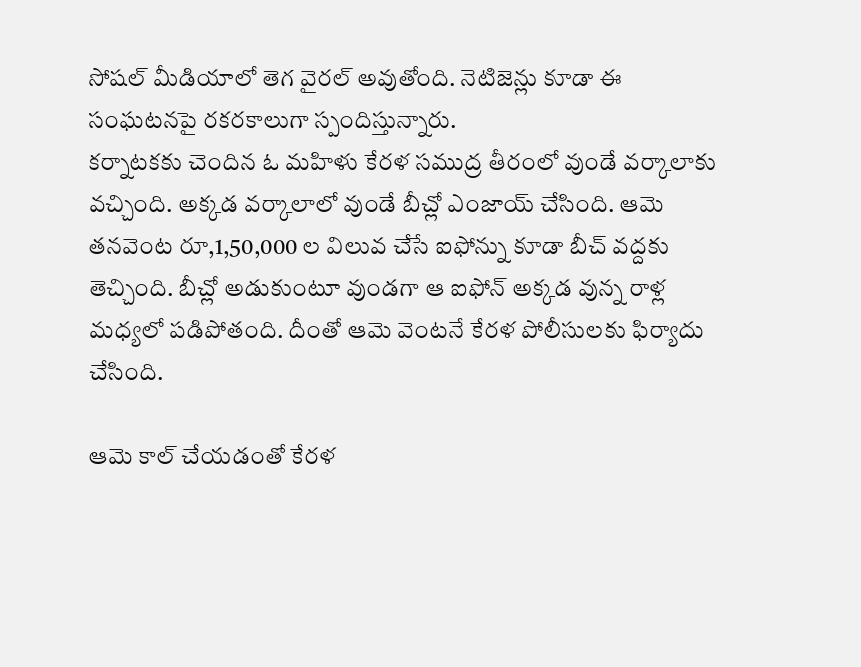సోషల్ మీడియాలో తెగ వైరల్ అవుతోంది. నెటిజెన్లు కూడా ఈ సంఘటనపై రకరకాలుగా స్పందిస్తున్నారు.
కర్నాటకకు చెందిన ఓ మహిళు కేరళ సముద్ర తీరంలో వుండే వర్కాలాకు వచ్చింది. అక్కడ వర్కాలాలో వుండే బీచ్లో ఎంజాయ్ చేసింది. ఆమె తనవెంట రూ,1,50,000 ల విలువ చేసే ఐఫోన్ను కూడా బీచ్ వద్దకు తెచ్చింది. బీచ్లో అడుకుంటూ వుండగా ఆ ఐఫోన్ అక్కడ వున్న రాళ్ల మధ్యలో పడిపోతంది. దీంతో ఆమె వెంటనే కేరళ పోలీసులకు ఫిర్యాదు చేసింది.

ఆమె కాల్ చేయడంతో కేరళ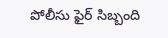పోలీసు ఫైర్ సిబ్బంది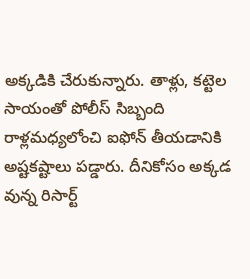అక్కడికి చేరుకున్నారు. తాళ్లు, కట్టెల సాయంతో పోలీస్ సిబ్బంది రాళ్లమధ్యలోంచి ఐఫోన్ తీయడానికి అష్టకష్టాలు పడ్డారు. దీనికోసం అక్కడ వున్న రిసార్ట్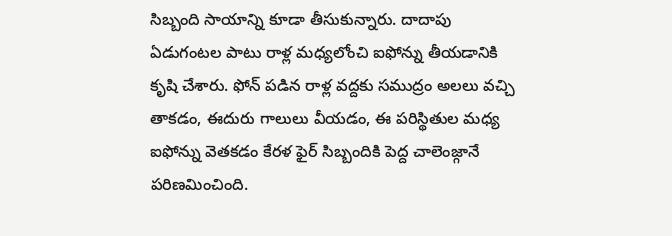సిబ్బంది సాయాన్ని కూడా తీసుకున్నారు. దాదాపు ఏడుగంటల పాటు రాళ్ల మధ్యలోంచి ఐఫోన్ను తీయడానికి కృషి చేశారు. ఫోన్ పడిన రాళ్ల వద్దకు సముద్రం అలలు వచ్చి తాకడం, ఈదురు గాలులు వీయడం, ఈ పరిస్థితుల మధ్య ఐఫోన్ను వెతకడం కేరళ ఫైర్ సిబ్బందికి పెద్ద చాలెంజ్గానే పరిణమించింది.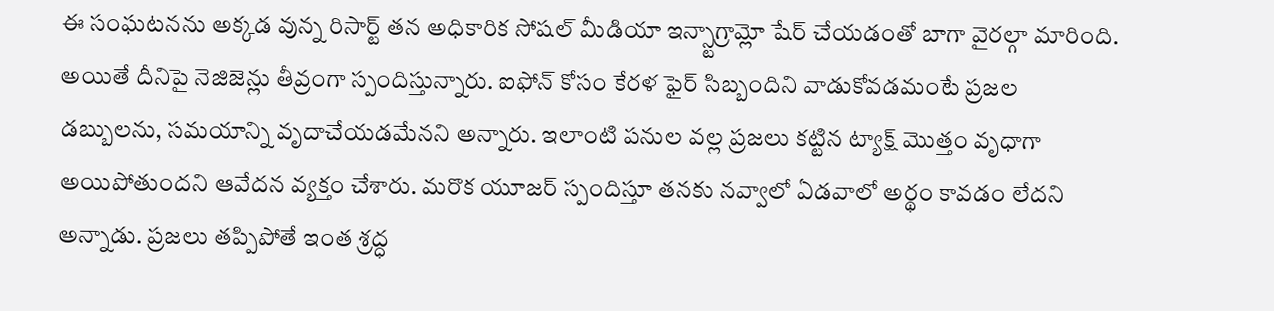ఈ సంఘటనను అక్కడ వున్న రిసార్ట్ తన అధికారిక సోషల్ మీడియా ఇన్స్టాగ్రామ్లో షేర్ చేయడంతో బాగా వైరల్గా మారింది. అయితే దీనిపై నెజిజెన్లు తీవ్రంగా స్పందిస్తున్నారు. ఐఫోన్ కోసం కేరళ ఫైర్ సిబ్బందిని వాడుకోవడమంటే ప్రజల డబ్బులను, సమయాన్ని వృదాచేయడమేనని అన్నారు. ఇలాంటి పనుల వల్ల ప్రజలు కట్టిన ట్యాక్ష్ మొత్తం వృధాగా అయిపోతుందని ఆవేదన వ్యక్తం చేశారు. మరొక యూజర్ స్పందిస్తూ తనకు నవ్వాలో ఏడవాలో అర్థం కావడం లేదని అన్నాడు. ప్రజలు తప్పిపోతే ఇంత శ్రద్ధ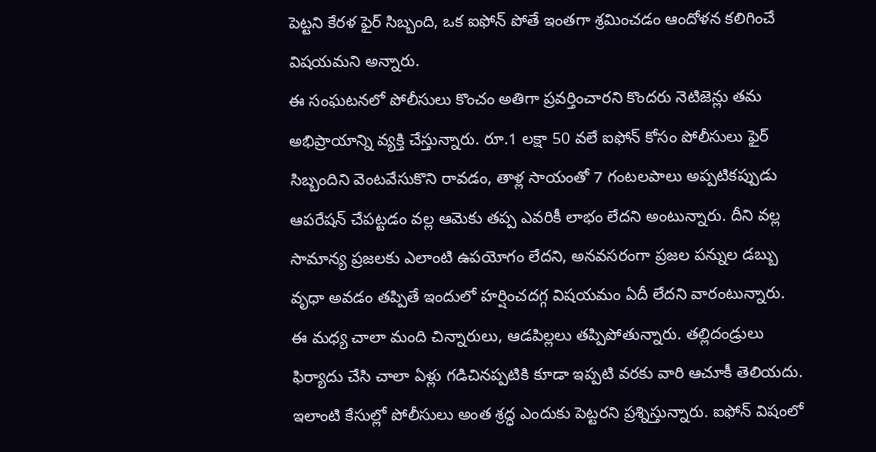పెట్టని కేరళ ఫైర్ సిబ్బంది, ఒక ఐఫోన్ పోతే ఇంతగా శ్రమించడం ఆందోళన కలిగించే విషయమని అన్నారు.
ఈ సంఘటనలో పోలీసులు కొంచం అతిగా ప్రవర్తించారని కొందరు నెటిజెన్లు తమ అభిప్రాయాన్ని వ్యక్తి చేస్తున్నారు. రూ.1 లక్షా 50 వలే ఐఫోన్ కోసం పోలీసులు ఫైర్ సిబ్బందిని వెంటవేసుకొని రావడం, తాళ్ల సాయంతో 7 గంటలపాలు అప్పటికప్పుడు ఆపరేషన్ చేపట్టడం వల్ల ఆమెకు తప్ప ఎవరికీ లాభం లేదని అంటున్నారు. దీని వల్ల సామాన్య ప్రజలకు ఎలాంటి ఉపయోగం లేదని, అనవసరంగా ప్రజల పన్నుల డబ్బు వృధా అవడం తప్పితే ఇందులో హర్షించదగ్గ విషయమం ఏదీ లేదని వారంటున్నారు.
ఈ మధ్య చాలా మంది చిన్నారులు, ఆడపిల్లలు తప్పిపోతున్నారు. తల్లిదండ్రులు ఫిర్యాదు చేసి చాలా ఏళ్లు గడిచినప్పటికి కూడా ఇప్పటి వరకు వారి ఆచూకీ తెలియదు. ఇలాంటి కేసుల్లో పోలీసులు అంత శ్రద్ధ ఎందుకు పెట్టరని ప్రశ్నిస్తున్నారు. ఐఫోన్ విషంలో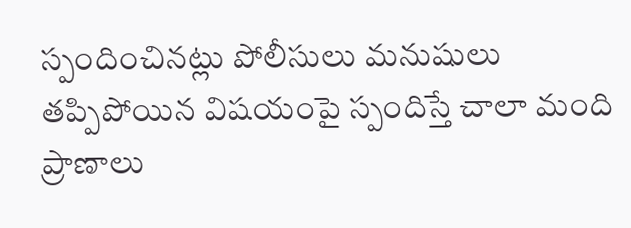స్పందించినట్లు పోలీసులు మనుషులు తప్పిపోయిన విషయంపై స్పందిస్తే చాలా మంది ప్రాణాలు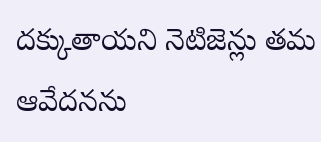దక్కుతాయని నెటిజెన్లు తమ ఆవేదనను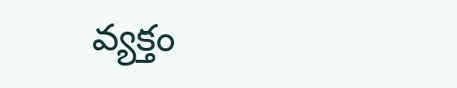వ్యక్తం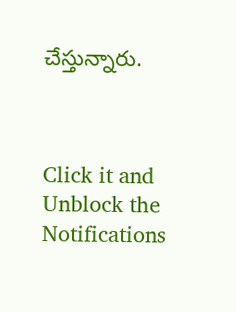చేస్తున్నారు.



Click it and Unblock the Notifications